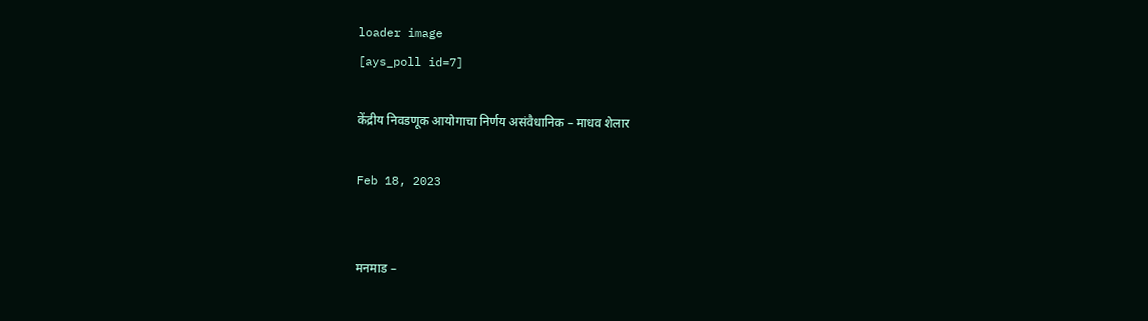loader image
[ays_poll id=7]

केंद्रीय निवडणूक आयोगाचा निर्णय असंवैधानिक – माधव शेलार

Feb 18, 2023


मनमाड –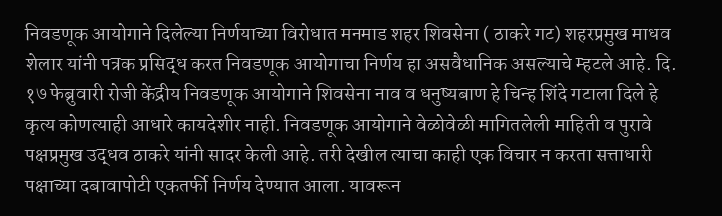निवडणूक आयोगाने दिलेल्या निर्णयाच्या विरोधात मनमाड शहर शिवसेना ( ठाकरे गट) शहरप्रमुख माधव शेलार यांनी पत्रक प्रसिद्ध करत निवडणूक आयोगाचा निर्णय हा असवैधानिक असल्याचे म्हटले आहे. दि. १७ फेब्रुवारी रोजी केंद्रीय निवडणूक आयोगाने शिवसेना नाव व धनुष्यबाण हे चिन्ह शिंदे गटाला दिले हे कृत्य कोणत्याही आधारे कायदेशीर नाही. निवडणूक आयोगाने वेळोवेळी मागितलेली माहिती व पुरावे पक्षप्रमुख उद्धव ठाकरे यांनी सादर केली आहे. तरी देखील त्याचा काही एक विचार न करता सत्ताधारी पक्षाच्या दबावापोटी एकतर्फी निर्णय देण्यात आला. यावरून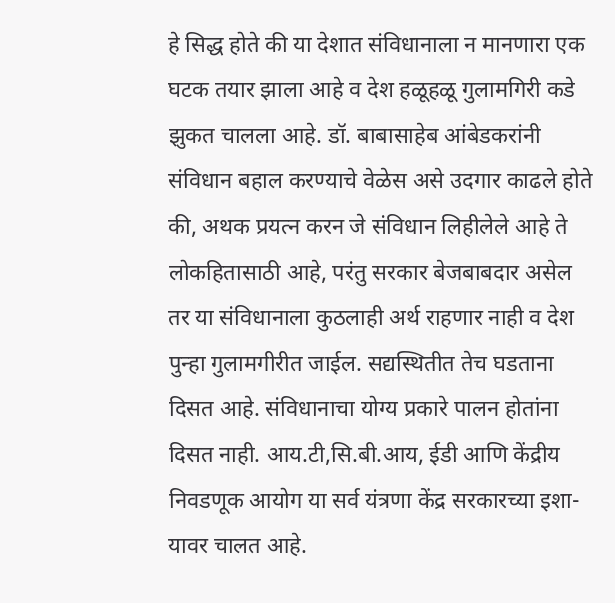हे सिद्ध होते की या देशात संविधानाला न मानणारा एक घटक तयार झाला आहे व देश हळूहळू गुलामगिरी कडे झुकत चालला आहे. डॉ. बाबासाहेब आंबेडकरांनी संविधान बहाल करण्याचे वेळेस असे उदगार काढले होते की, अथक प्रयत्न करन जे संविधान लिहीलेले आहे ते लोकहितासाठी आहे, परंतु सरकार बेजबाबदार असेल तर या संविधानाला कुठलाही अर्थ राहणार नाही व देश पुन्हा गुलामगीरीत जाईल. सद्यस्थितीत तेच घडताना दिसत आहे. संविधानाचा योग्य प्रकारे पालन होतांना दिसत नाही. आय.टी,सि.बी.आय, ईडी आणि केंद्रीय निवडणूक आयोग या सर्व यंत्रणा केंद्र सरकारच्या इशा-यावर चालत आहे.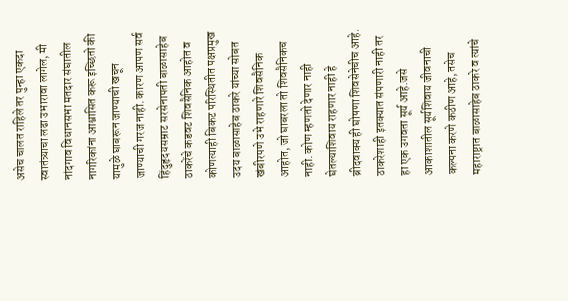असेच चालत राहिले तर पुन्हा एकदा स्वातंत्र्याचा लढा उभारावा लागेल, मी नांदगाव विधानसभा मतदार संघातील नागरिकांना आश्वासित करू इच्छितो की यामुळे घाबरून जाण्याची खचून जाण्याची गरज नाही. कारण आपण सर्व हिंदुहृदयसम्राट सरसेनापती बाळासाहेब ठाकरेंचे कडवट शिवसैनिक आहोत व कोणत्याही बिकट परिस्थितीत पक्षप्रमुख उदय बाळासाहेब ठाकरे यांच्या सोबत खंबीरपणे उभे राहणारे शिवसैनिक आहोत, जो घाबरला तो शिवसैनिकच नाही. कोण म्हणतो देणार नाही घेतल्याशिवाय राहणार नाही हे ब्रीदवाक्य ही घोषणा शिवसेनेचीच आहे. ठाकरेशाही इतक्यात संपणारी नाही तर हा एक उगवता सूर्य आहे.जसे आकाशातील सूर्यशिवाय जीवनाची कल्पना करणे कठीण आहे, तसेच महाराष्ट्रात बाळासाहेब ठाकरे व त्यांचे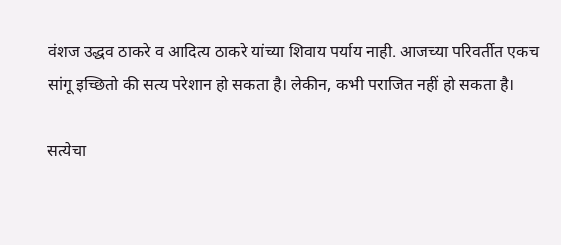वंशज उद्धव ठाकरे व आदित्य ठाकरे यांच्या शिवाय पर्याय नाही. आजच्या परिवर्तीत एकच सांगू इच्छितो की सत्य परेशान हो सकता है। लेकीन, कभी पराजित नहीं हो सकता है।

सत्येचा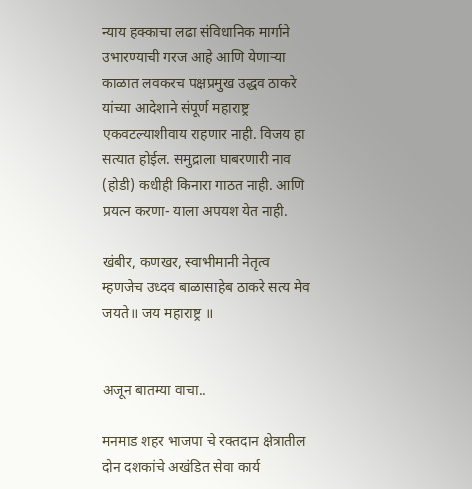न्याय हक्काचा लढा संविधानिक मार्गाने उभारण्याची गरज आहे आणि येणाऱ्या काळात लवकरच पक्षप्रमुख उद्धव ठाकरे यांच्या आदेशाने संपूर्ण महाराष्ट्र एकवटल्याशीवाय राहणार नाही. विजय हा सत्यात होईल. समुद्राला घाबरणारी नाव (होडी) कधीही किनारा गाठत नाही. आणि प्रयत्न करणा- याला अपयश येत नाही.

खंबीर, कणखर, स्वाभीमानी नेतृत्व म्हणजेच उध्दव बाळासाहेब ठाकरे सत्य मेव जयते॥ जय महाराष्ट्र ॥


अजून बातम्या वाचा..

मनमाड शहर भाजपा चे रक्तदान क्षेत्रातील दोन दशकांचे अखंडित सेवा कार्य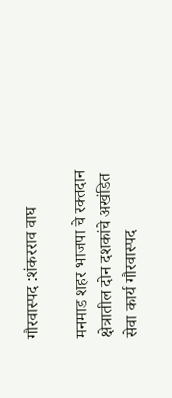गौरवास्पद :शंकरराव वाघ

मनमाड शहर भाजपा चे रक्तदान क्षेत्रातील दोन दशकांचे अखंडित सेवा कार्य गौरवास्पद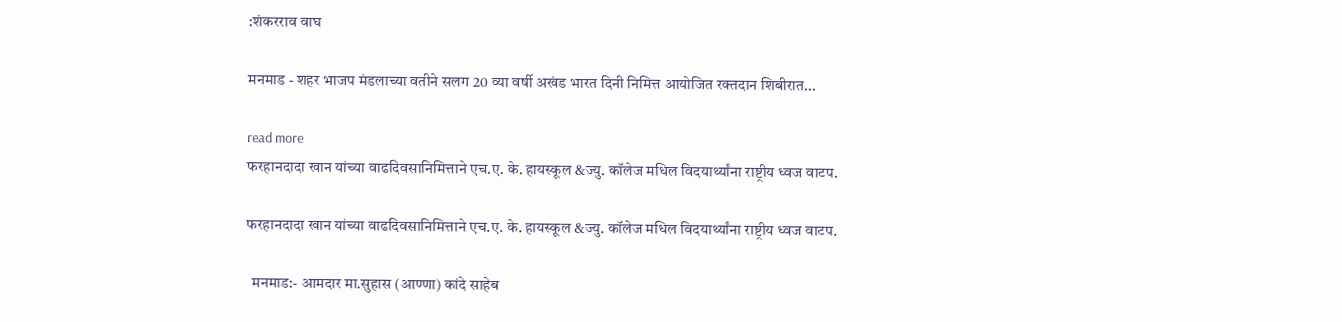:शंकरराव वाघ

मनमाड - शहर भाजप मंडलाच्या वतीने सलग 20 व्या वर्षी अखंड भारत दिनी निमित्त आयोजित रक्तदान शिबीरात...

read more
फरहानदादा खान यांच्या वाढदिवसानिमित्ताने एच.ए. के. हायस्कूल &ज्यु. कॉलेज मधिल विदयार्थ्यांना राष्ट्रीय ध्वज वाटप.

फरहानदादा खान यांच्या वाढदिवसानिमित्ताने एच.ए. के. हायस्कूल &ज्यु. कॉलेज मधिल विदयार्थ्यांना राष्ट्रीय ध्वज वाटप.

  मनमाड:- आमदार मा.सुहास (आण्णा) कांदे साहेब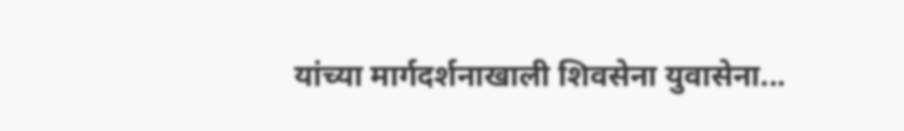यांच्या मार्गदर्शनाखाली शिवसेना युवासेना...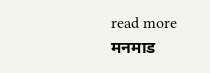read more
मनमाड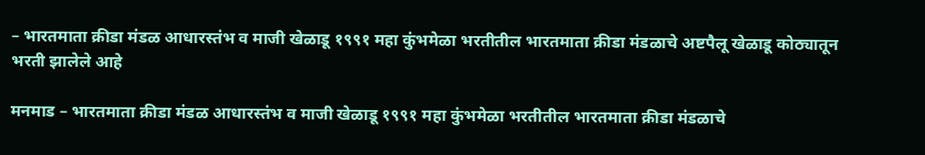– भारतमाता क्रीडा मंडळ आधारस्तंभ व माजी खेळाडू १९९१ महा कुंभमेळा भरतीतील भारतमाता क्रीडा मंडळाचे अष्टपैलू खेळाडू कोठ्यातून भरती झालेले आहे

मनमाड – भारतमाता क्रीडा मंडळ आधारस्तंभ व माजी खेळाडू १९९१ महा कुंभमेळा भरतीतील भारतमाता क्रीडा मंडळाचे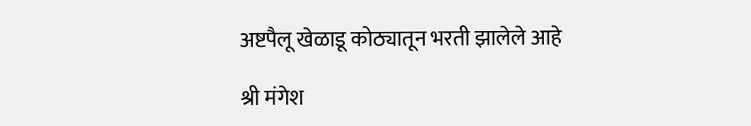अष्टपैलू खेळाडू कोठ्यातून भरती झालेले आहे

श्री मंगेश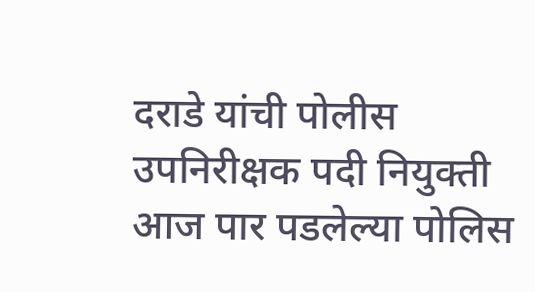दराडे यांची पोलीस उपनिरीक्षक पदी नियुक्ती आज पार पडलेल्या पोलिस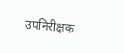उपनिरीक्षक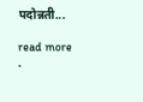पदोन्नती...

read more
.